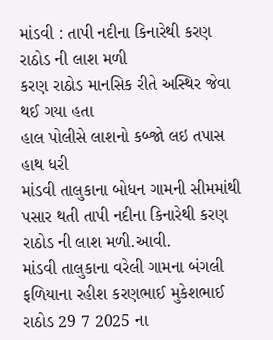માંડવી : તાપી નદીના કિનારેથી કરણ રાઠોડ ની લાશ મળી
કરણ રાઠોડ માનસિક રીતે અસ્થિર જેવા થઈ ગયા હતા
હાલ પોલીસે લાશનો કબ્જો લઇ તપાસ હાથ ધરી
માંડવી તાલુકાના બોધન ગામની સીમમાંથી પસાર થતી તાપી નદીના કિનારેથી કરણ રાઠોડ ની લાશ મળી.આવી.
માંડવી તાલુકાના વરેલી ગામના બંગલી ફળિયાના રહીશ કરણભાઈ મુકેશભાઈ રાઠોડ 29 7 2025 ના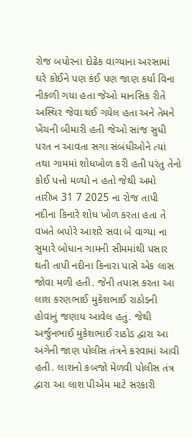રોજ બપોરના દોઢેક વાગ્યાના અરસામાં ઘરે કોઈને પણ કંઈ પણ જાણ કર્યા વિના નીકળી ગયા હતા જેઓ માનસિક રીતે અસ્થિર જેવા થઈ ગયેલ હતા અને તેમને ખેંચની બીમારી હતી જેઓ સાંજ સુધી પરત ન આવતા સગા સંબંધીઓને ત્યાં તથા ગામમાં શોધખોળ કરી હતી પરંતુ તેનો કોઈ પત્તો મળ્યો ન હતો જેથી અમો તારીખ 31 7 2025 ના રોજ તાપી નદીના કિનારે શોધ ખોળ કરતા હતા તે વખતે બપોરે આશરે સવા બે વાગ્યા ના સુમારે બોધાન ગામની સીમમાંથી પસાર થતી તાપી નદીના કિનારા પાસે એક લાસ જોવા મળી હતી. જેની તપાસ કરતા આ લાશ કરણભાઈ મુકેશભાઈ રાઠોડની હોવાનું જણાય આવેલ હતું. જેથી અર્જુનભાઈ મુકેશભાઈ રાઠોડ દ્વારા આ અંગેની જાણ પોલીસ તંત્રને કરવામાં આવી હતી. લાશનો કબજો મેળવી પોલીસ તંત્ર દ્વારા આ લાશ પીએમ માટે સરકારી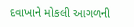દવાખાને મોકલી આગળની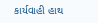કાર્યવાહી હાથ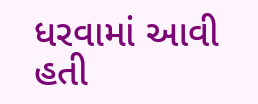ધરવામાં આવી હતી